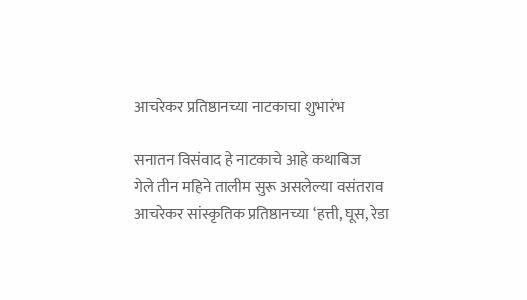आचरेकर प्रतिष्ठानच्या नाटकाचा शुभारंभ

सनातन विसंवाद हे नाटकाचे आहे कथाबिज
गेले तीन महिने तालीम सुरू असलेल्या वसंतराव आचरेकर सांस्कृतिक प्रतिष्ठानच्या ‘हत्ती, घूस, रेडा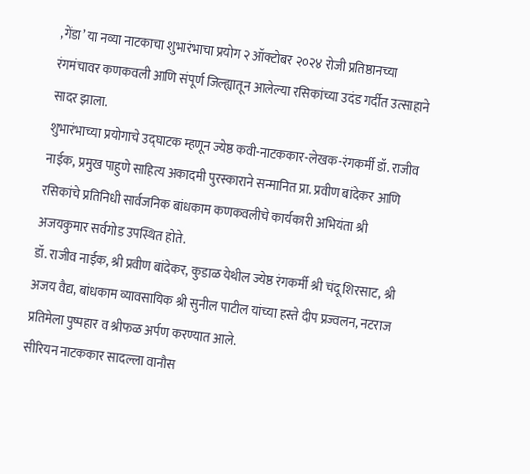,गेंडा’ या नव्या नाटकाचा शुभारंभाचा प्रयोग २ ऑक्टोबर २०२४ रोजी प्रतिष्ठानच्या रंगमंचावर कणकवली आणि संपूर्ण जिल्ह्यातून आलेल्या रसिकांच्या उदंड गर्दीत उत्साहाने सादर झाला.
शुभारंभाच्या प्रयोगाचे उद्घाटक म्हणून ज्येष्ठ कवी-नाटककार-लेखक-रंगकर्मी डॉ. राजीव नाईक, प्रमुख पाहुणे साहित्य अकादमी पुरस्काराने सन्मानित प्रा. प्रवीण बांदेकर आणि रसिकांचे प्रतिनिधी सार्वजनिक बांधकाम कणकवलीचे कार्यकारी अभियंता श्री अजयकुमार सर्वगोड उपस्थित होते.
डॉ. राजीव नाईक, श्री प्रवीण बांदेकर, कुडाळ येथील ज्येष्ठ रंगकर्मी श्री चंदू शिरसाट, श्री अजय वैद्य, बांधकाम व्यावसायिक श्री सुनील पाटील यांच्या हस्ते दीप प्रज्वलन, नटराज प्रतिमेला पुष्पहार व श्रीफळ अर्पण करण्यात आले.
सीरियन नाटककार सादल्ला वानौस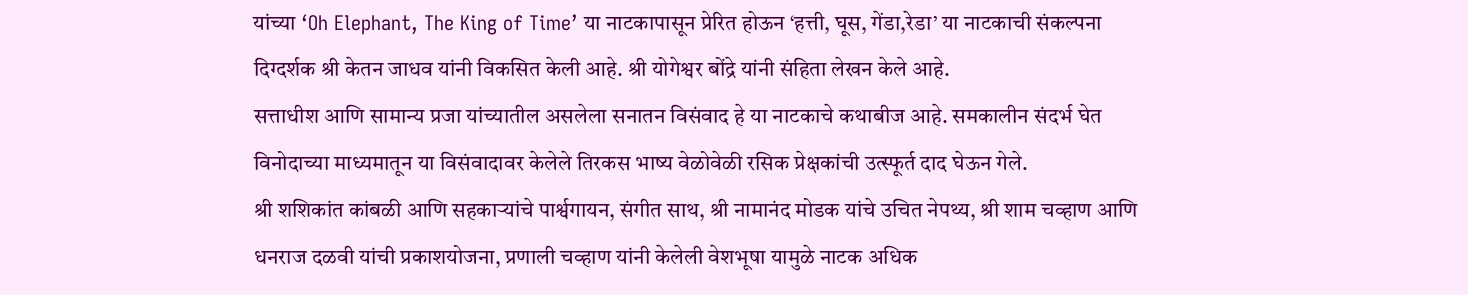यांच्या ‘Oh Elephant, The King of Time’ या नाटकापासून प्रेरित होऊन ‘हत्ती, घूस, गेंडा,रेडा’ या नाटकाची संकल्पना दिग्दर्शक श्री केतन जाधव यांनी विकसित केली आहे. श्री योगेश्वर बोंद्रे यांनी संहिता लेखन केले आहे.
सत्ताधीश आणि सामान्य प्रजा यांच्यातील असलेला सनातन विसंवाद हे या नाटकाचे कथाबीज आहे. समकालीन संदर्भ घेत विनोदाच्या माध्यमातून या विसंवादावर केलेले तिरकस भाष्य वेळोवेळी रसिक प्रेक्षकांची उत्स्फूर्त दाद घेऊन गेले.
श्री शशिकांत कांबळी आणि सहकाऱ्यांचे पार्श्वगायन, संगीत साथ, श्री नामानंद मोडक यांचे उचित नेपथ्य, श्री शाम चव्हाण आणि धनराज दळवी यांची प्रकाशयोजना, प्रणाली चव्हाण यांनी केलेली वेशभूषा यामुळे नाटक अधिक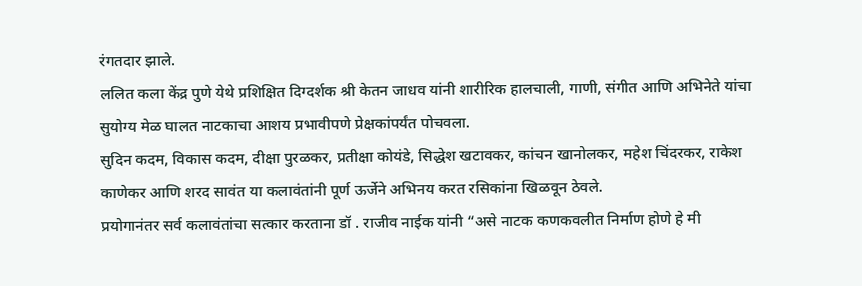रंगतदार झाले.
ललित कला केंद्र पुणे येथे प्रशिक्षित दिग्दर्शक श्री केतन जाधव यांनी शारीरिक हालचाली, गाणी, संगीत आणि अभिनेते यांचा सुयोग्य मेळ घालत नाटकाचा आशय प्रभावीपणे प्रेक्षकांपर्यंत पोचवला.
सुदिन कदम, विकास कदम, दीक्षा पुरळकर, प्रतीक्षा कोयंडे, सिद्धेश खटावकर, कांचन खानोलकर, महेश चिंदरकर, राकेश काणेकर आणि शरद सावंत या कलावंतांनी पूर्ण ऊर्जेने अभिनय करत रसिकांना खिळवून ठेवले.
प्रयोगानंतर सर्व कलावंतांचा सत्कार करताना डॉ . राजीव नाईक यांनी “असे नाटक कणकवलीत निर्माण होणे हे मी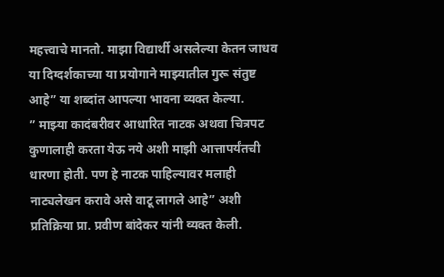महत्त्वाचे मानतो. माझा विद्यार्थी असलेल्या केतन जाधव या दिग्दर्शकाच्या या प्रयोगाने माझ्यातील गुरू संतुष्ट आहे” या शब्दांत आपल्या भावना व्यक्त केल्या.
” माझ्या कादंबरीवर आधारित नाटक अथवा चित्रपट कुणालाही करता येऊ नये अशी माझी आत्तापर्यंतची धारणा होती. पण हे नाटक पाहिल्यावर मलाही नाट्यलेखन करावे असे वाटू लागले आहे” अशी प्रतिक्रिया प्रा. प्रवीण बांदेकर यांनी व्यक्त केली.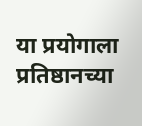या प्रयोगाला प्रतिष्ठानच्या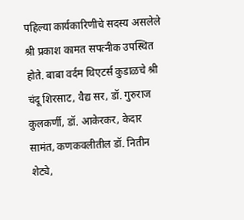पहिल्या कार्यकारिणीचे सदस्य असलेले श्री प्रकाश कामत सपत्नीक उपस्थित होते. बाबा वर्दम थिएटर्स कुडाळचे श्री चंदू शिरसाट, वैद्य सर, डॉ. गुरुराज कुलकर्णी, डॉ. आकेरकर, केदार सामंत, कणकवलीतील डॉ. नितीन शेट्ये,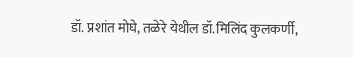डॉ. प्रशांत मोघे, तळेरे येथील डॉ.मिलिंद कुलकर्णी,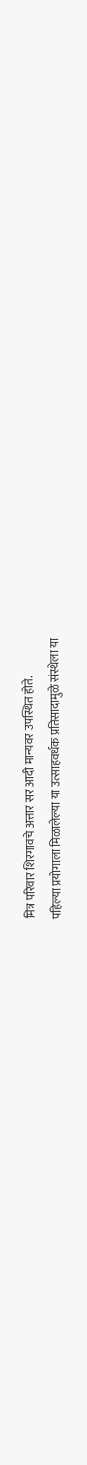मित्र परिवार शिरगावचे अत्तार सर आदी मान्यवर उपस्थित होते.
पहिल्या प्रयोगाला मिळालेल्या या उत्साहवर्धक प्रतिसादामुळे संस्थेला या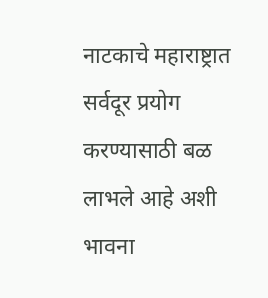नाटकाचे महाराष्ट्रात सर्वदूर प्रयोग करण्यासाठी बळ लाभले आहे अशी भावना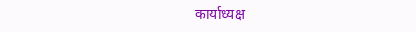कार्याध्यक्ष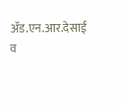ॲड.एन.आर.देसाई व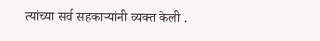त्यांच्या सर्व सहकाऱ्यांनी व्यक्त केली .